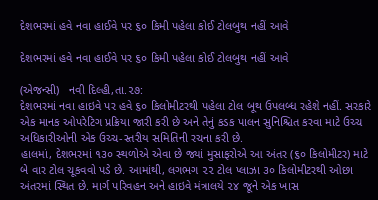દેશભરમાં હવે નવા હાઈવે પર ૬૦ કિમી પહેલા કોઈ ટોલબુથ નહીં આવે

દેશભરમાં હવે નવા હાઈવે પર ૬૦ કિમી પહેલા કોઈ ટોલબુથ નહીં આવે

(એજન્સી)   નવી દિલ્હી,તા.૨૭:
દેશભરમાં નવા હાઇવે પર હવે ૬૦ કિલોમીટરથી પહેલા ટોલ બૂથ ઉપલબ્ધ રહેશે નહીં. સરકારે એક માનક ઓપરેટિગ પ્રક્રિયા જારી કરી છે અને તેનું કડક પાલન સુનિશ્ચિત કરવા માટે ઉચ્ચ અધિકારીઓની એક ઉચ્ચ-સ્તરીય સમિતિની રચના કરી છે.
હાલમાં, દેશભરમાં ૧૩૦ સ્થળોએ એવા છે જ્યાં મુસાફરોએ આ અંતર (૬૦ કિલોમીટર) માટે બે વાર ટોલ ચૂકવવો પડે છે. આમાંથી, લગભગ ૨૨ ટોલ પ્લાઝા ૩૦ કિલોમીટરથી ઓછા અંતરમાં સ્થિત છે. માર્ગ પરિવહન અને હાઇવે મંત્રાલયે ૨૪ જૂને એક ખાસ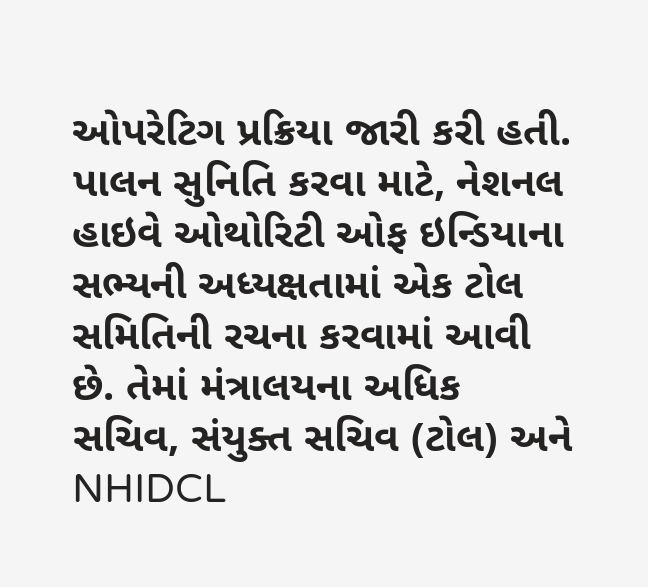ઓપરેટિગ પ્રક્રિયા જારી કરી હતી. પાલન સુનિતિ કરવા માટે, નેશનલ હાઇવે ઓથોરિટી ઓફ ઇન્ડિયાના સભ્યની અધ્યક્ષતામાં એક ટોલ સમિતિની રચના કરવામાં આવી છે. તેમાં મંત્રાલયના અધિક સચિવ, સંયુક્ત સચિવ (ટોલ) અને NHIDCL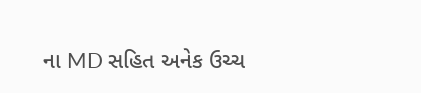ના MD સહિત અનેક ઉચ્ચ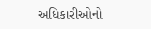અધિકારીઓનો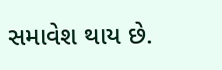સમાવેશ થાય છે.